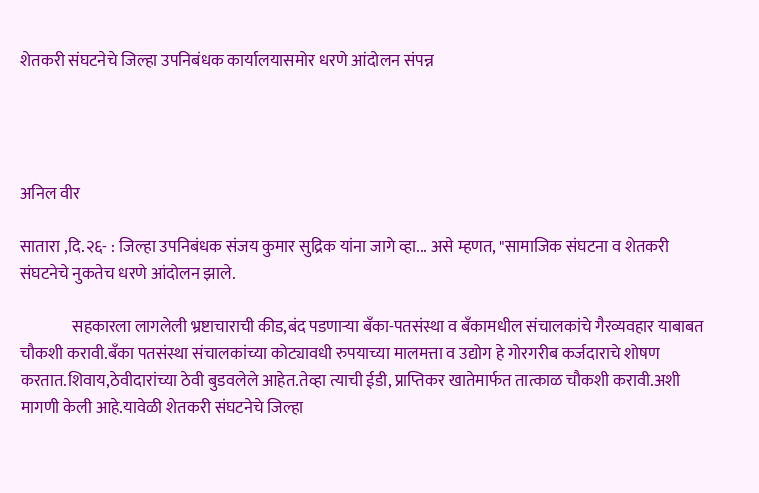शेतकरी संघटनेचे जिल्हा उपनिबंधक कार्यालयासमोर धरणे आंदोलन संपन्न




अनिल वीर

सातारा ,दि.२६- : जिल्हा उपनिबंधक संजय कुमार सुद्रिक यांना जागे व्हा... असे म्हणत, "सामाजिक संघटना व शेतकरी संघटनेचे नुकतेच धरणे आंदोलन झाले.

                सहकारला लागलेली भ्रष्टाचाराची कीड,बंद पडणाऱ्या बँका-पतसंस्था व बँकामधील संचालकांचे गैरव्यवहार याबाबत चौकशी करावी.बँका पतसंस्था संचालकांच्या कोट्यावधी रुपयाच्या मालमत्ता व उद्योग हे गोरगरीब कर्जदाराचे शोषण करतात.शिवाय,ठेवीदारांच्या ठेवी बुडवलेले आहेत.तेव्हा त्याची ईडी, प्राप्तिकर खातेमार्फत तात्काळ चौकशी करावी.अशी मागणी केली आहे.यावेळी शेतकरी संघटनेचे जिल्हा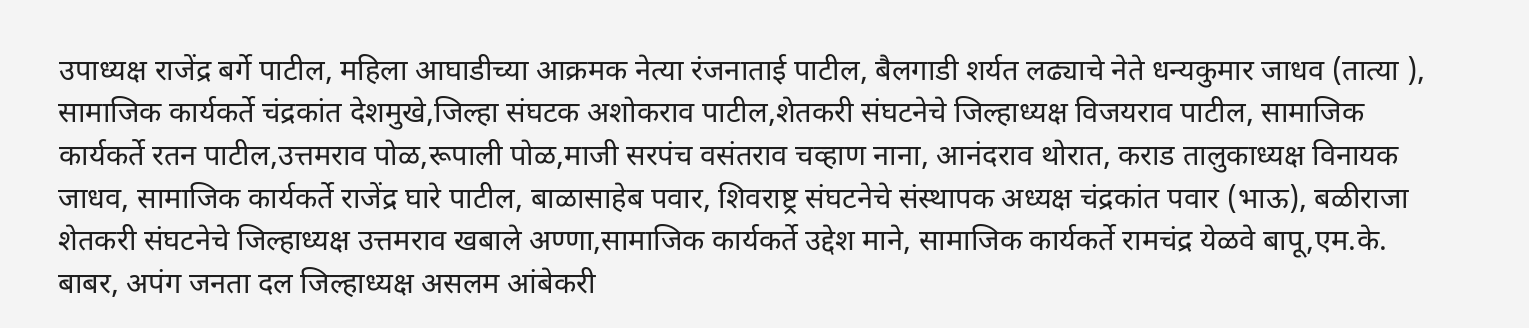उपाध्यक्ष राजेंद्र बर्गे पाटील, महिला आघाडीच्या आक्रमक नेत्या रंजनाताई पाटील, बैलगाडी शर्यत लढ्याचे नेते धन्यकुमार जाधव (तात्या ), सामाजिक कार्यकर्ते चंद्रकांत देशमुखे,जिल्हा संघटक अशोकराव पाटील,शेतकरी संघटनेचे जिल्हाध्यक्ष विजयराव पाटील, सामाजिक कार्यकर्ते रतन पाटील,उत्तमराव पोळ,रूपाली पोळ,माजी सरपंच वसंतराव चव्हाण नाना, आनंदराव थोरात, कराड तालुकाध्यक्ष विनायक जाधव, सामाजिक कार्यकर्ते राजेंद्र घारे पाटील, बाळासाहेब पवार, शिवराष्ट्र संघटनेचे संस्थापक अध्यक्ष चंद्रकांत पवार (भाऊ), बळीराजा शेतकरी संघटनेचे जिल्हाध्यक्ष उत्तमराव खबाले अण्णा,सामाजिक कार्यकर्ते उद्देश माने, सामाजिक कार्यकर्ते रामचंद्र येळवे बापू,एम.के. बाबर, अपंग जनता दल जिल्हाध्यक्ष असलम आंबेकरी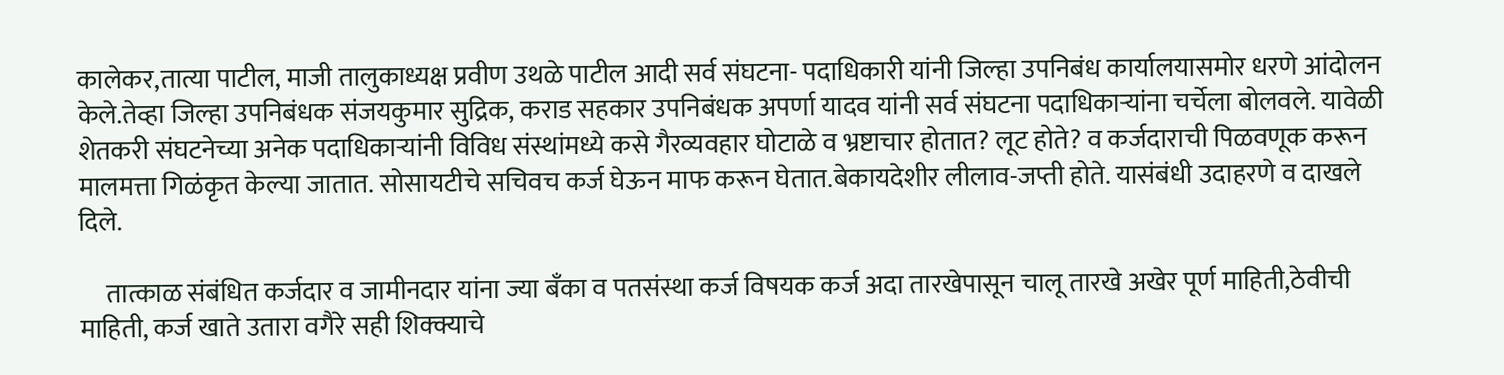कालेकर,तात्या पाटील, माजी तालुकाध्यक्ष प्रवीण उथळे पाटील आदी सर्व संघटना- पदाधिकारी यांनी जिल्हा उपनिबंध कार्यालयासमोर धरणे आंदोलन केले.तेव्हा जिल्हा उपनिबंधक संजयकुमार सुद्रिक, कराड सहकार उपनिबंधक अपर्णा यादव यांनी सर्व संघटना पदाधिकाऱ्यांना चर्चेला बोलवले. यावेळी शेतकरी संघटनेच्या अनेक पदाधिकाऱ्यांनी विविध संस्थांमध्ये कसे गैरव्यवहार घोटाळे व भ्रष्टाचार होतात? लूट होते? व कर्जदाराची पिळवणूक करून मालमत्ता गिळंकृत केल्या जातात. सोसायटीचे सचिवच कर्ज घेऊन माफ करून घेतात.बेकायदेशीर लीलाव-जप्ती होते. यासंबंधी उदाहरणे व दाखले दिले.

     तात्काळ संबंधित कर्जदार व जामीनदार यांना ज्या बँका व पतसंस्था कर्ज विषयक कर्ज अदा तारखेपासून चालू तारखे अखेर पूर्ण माहिती,ठेवीची माहिती, कर्ज खाते उतारा वगैरे सही शिक्क्याचे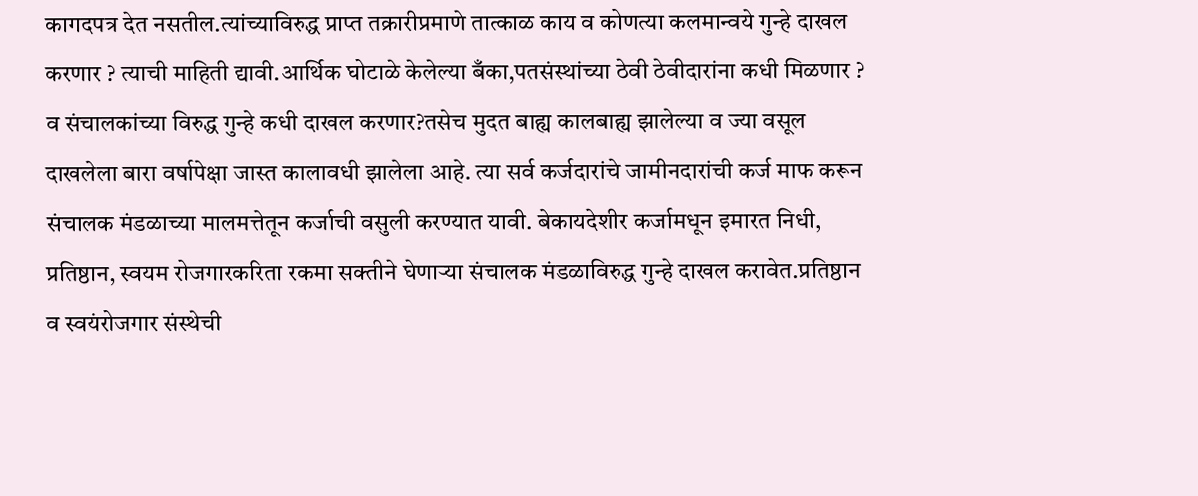कागदपत्र देत नसतील.त्यांच्याविरुद्ध प्राप्त तक्रारीप्रमाणे तात्काळ काय व कोणत्या कलमान्वये गुन्हे दाखल करणार ? त्याची माहिती द्यावी.आर्थिक घोटाळे केलेल्या बँका,पतसंस्थांच्या ठेवी ठेवीदारांना कधी मिळणार ? व संचालकांच्या विरुद्ध गुन्हे कधी दाखल करणार?तसेच मुदत बाह्य कालबाह्य झालेल्या व ज्या वसूल दाखलेला बारा वर्षापेक्षा जास्त कालावधी झालेला आहे. त्या सर्व कर्जदारांचे जामीनदारांची कर्ज माफ करून संचालक मंडळाच्या मालमत्तेतून कर्जाची वसुली करण्यात यावी. बेकायदेशीर कर्जामधून इमारत निधी, प्रतिष्ठान, स्वयम रोजगारकरिता रकमा सक्तीने घेणाऱ्या संचालक मंडळाविरुद्ध गुन्हे दाखल करावेत.प्रतिष्ठान व स्वयंरोजगार संस्थेची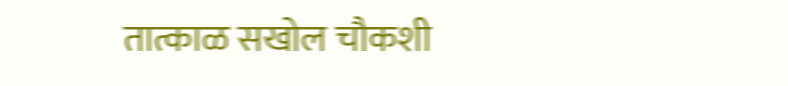तात्काळ सखोल चौकशी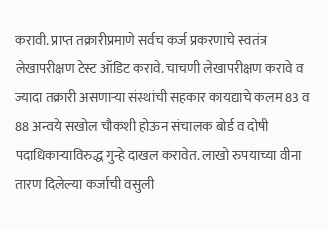करावी. प्राप्त तक्रारीप्रमाणे सर्वच कर्ज प्रकरणाचे स्वतंत्र लेखापरीक्षण टेस्ट ऑडिट करावे. चाचणी लेखापरीक्षण करावे व ज्यादा तक्रारी असणाऱ्या संस्थांची सहकार कायद्याचे कलम 83 व 88 अन्वये सखोल चौकशी होऊन संचालक बोर्ड व दोषी पदाधिकाऱ्याविरुद्ध गुन्हे दाखल करावेत. लाखो रुपयाच्या वीना तारण दिलेल्या कर्जाची वसुली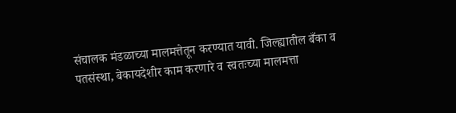संचालक मंडळाच्या मालमत्तेतून करण्यात यावी. जिल्ह्यातील बँका व पतसंस्था, बेकायदेशीर काम करणारे व स्वतःच्या मालमत्ता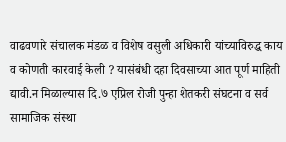वाढवणारे संचालक मंडळ व विशेष वसुली अधिकारी यांच्याविरुद्ध काय व कोणती कारवाई केली ? यासंबंधी दहा दिवसाच्या आत पूर्ण माहिती द्यावी.न मिळाल्यास दि.७ एप्रिल रोजी पुन्हा शेतकरी संघटना व सर्व सामाजिक संस्था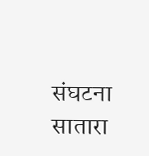संघटना सातारा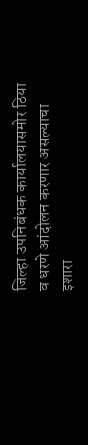जिल्हा उपनिबंधक कार्यालयासमोर ठिया व धरणे आंदोलन करणार असल्याचा इशारा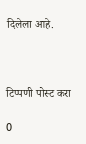दिलेला आहे.



टिप्पणी पोस्ट करा

0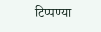टिप्पण्या